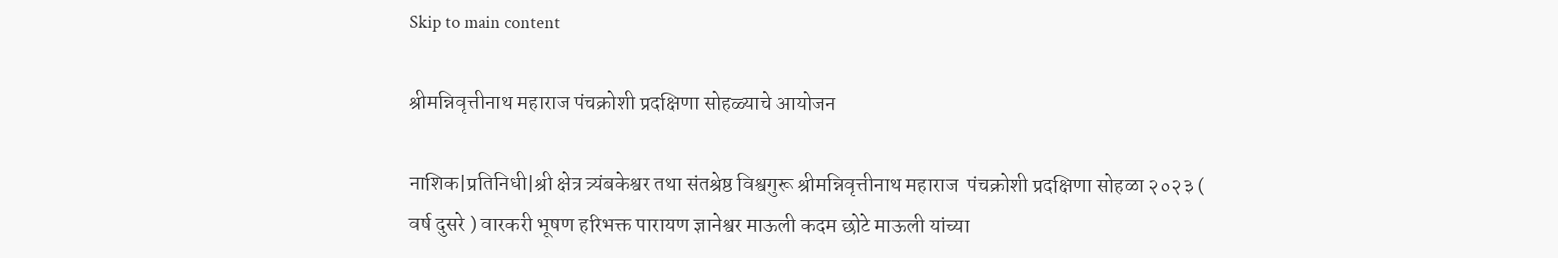Skip to main content

श्रीमन्निवृत्तीनाथ महाराज पंचक्रोशी प्रदक्षिणा सोहळ्याचे आयोजन

नाशिक|प्रतिनिधी|श्री क्षेत्र त्र्यंबकेश्वर तथा संतश्रेष्ठ विश्वगुरू श्रीमन्निवृत्तीनाथ महाराज  पंचक्रोशी प्रदक्षिणा सोहळा २०२३ ( वर्ष दुसरे ) वारकरी भूषण हरिभक्त पारायण ज्ञानेश्वर माऊली कदम छोटे माऊली यांच्या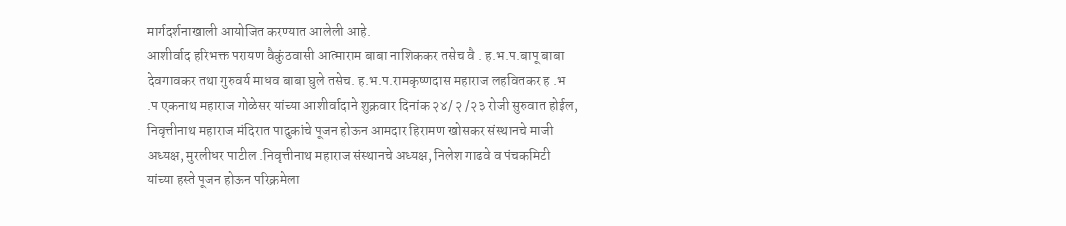मार्गदर्शनाखाली आयोजित करण्यात आलेली आहे.
आशीर्वाद हरिभक्त परायण वैकुंठवासी आत्माराम बाबा नाशिककर तसेच वै . ह.भ.प.बापू बाबा देवगावकर तथा गुरुवर्य माधव बाबा घुले तसेच. ह.भ.प.रामकृष्णदास महाराज लहवितकर ह .भ .प एकनाथ महाराज गोळेसर यांच्या आशीर्वादाने शुक्रवार दिनांक २४/ २ /२३ रोजी सुरुवात होईल, निवृत्तीनाथ महाराज मंदिरात पादुकांचे पूजन होऊन आमदार हिरामण खोसकर संस्थानचे माजी अध्यक्ष, मुरलीधर पाटील .निवृत्तीनाथ महाराज संस्थानचे अध्यक्ष, निलेश गाढवे व पंचकमिटी यांच्या हस्ते पूजन होऊन परिक्रमेला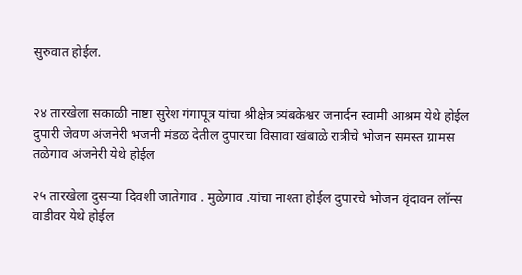सुरुवात होईल.


२४ तारखेला सकाळी नाष्टा सुरेश गंगापूत्र यांचा श्रीक्षेत्र त्र्यंबकेश्वर जनार्दन स्वामी आश्रम येथे होईल दुपारी जेवण अंजनेरी भजनी मंडळ देतील दुपारचा विसावा खंबाळे रात्रीचे भोजन समस्त ग्रामस तळेगाव अंजनेरी येथे होईल

२५ तारखेला दुसऱ्या दिवशी जातेगाव . मुळेगाव .यांचा नाश्ता होईल दुपारचे भोजन वृंदावन लॉन्स वाडीवर येथे होईल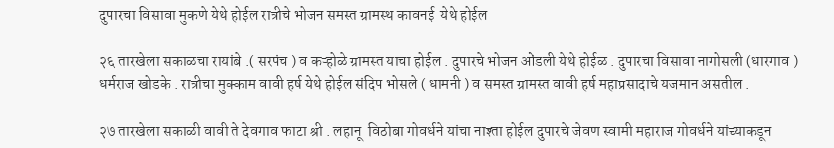दुपारचा विसावा मुकणे येथे होईल रात्रीचे भोजन समस्त ग्रामस्थ कावनई  येथे होईल

२६ तारखेला सकाळचा रायांबे .( सरपंच ) व कऱ्होळे ग्रामस्त याचा होईल . दुपारचे भोजन ओंडली येथे होईळ . दुपारचा विसावा नागोसली (धारगाव )   धर्मराज खोडके . रात्रीचा मुक्काम वावी हर्ष येथे होईल संदिप भोसले ( धामनी ) व समस्त ग्रामस्त वावी हर्ष महाप्रसादाचे यजमान असतील .

२७ तारखेला सकाळी वावी ते देवगाव फाटा श्री . लहानू  विठोबा गोवर्धने यांचा नाश्ता होईल दुपारचे जेवण स्वामी महाराज गोवर्धने यांच्याकडून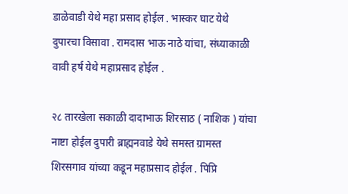डाळेवाडी येथे महा प्रसाद होईल . भास्कर घाट येथे दुपारचा विसावा . रामदास भाऊ नाठे यांचा, संध्याकाळी वावी हर्ष येथे महाप्रसाद होईल .

२८ तारखेला सकाळी दादाभाऊ शिरसाठ ( नाशिक ) यांचा नाष्टा होईल दुपारी ब्राह्मनवाडे येथे समस्त ग्रामस्त शिरसगाव यांच्या कडून महाप्रसाद होईल . पिप्रि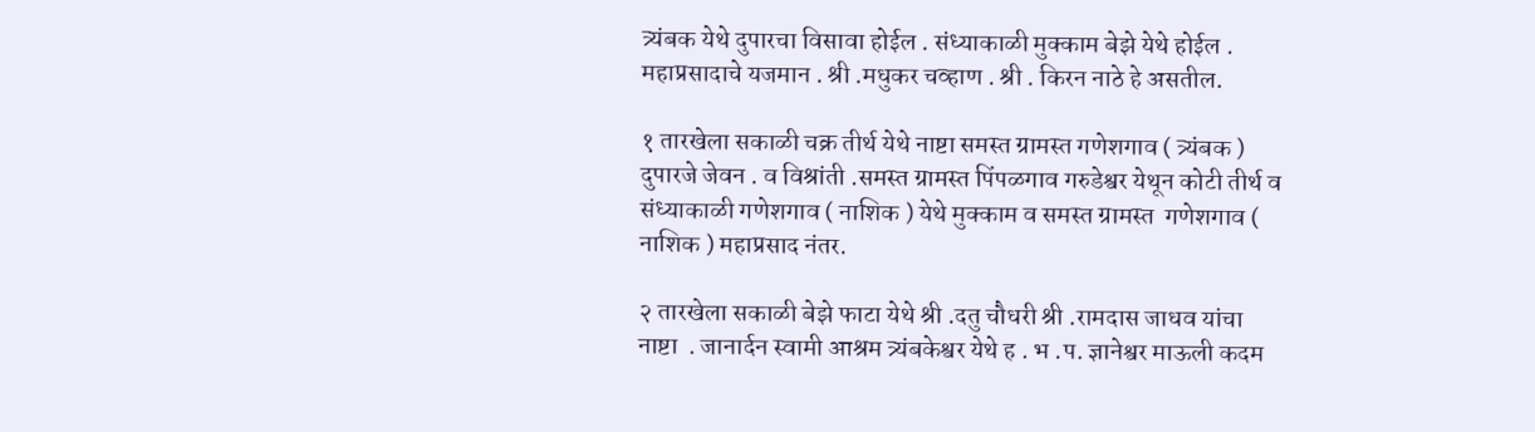त्र्यंबक येथे दुपारचा विसावा होईल . संध्याकाळी मुक्काम बेझे येथे होईल . महाप्रसादाचे यजमान . श्री .मधुकर चव्हाण . श्री . किरन नाठे हे असतील.

१ तारखेला सकाळी चक्र तीर्थ येथे नाष्टा समस्त ग्रामस्त गणेशगाव ( त्र्यंबक ) दुपारजे जेवन . व विश्रांती .समस्त ग्रामस्त पिंपळगाव गरुडेश्वर येथून कोटी तीर्थ व संध्याकाळी गणेशगाव ( नाशिक ) येथे मुक्काम व समस्त ग्रामस्त  गणेशगाव ( नाशिक ) महाप्रसाद नंतर.

२ तारखेला सकाळी बेझे फाटा येथे श्री .दतु चौधरी श्री .रामदास जाधव यांचा नाष्टा  . जानार्दन स्वामी आश्रम त्र्यंबकेश्वर येथे ह . भ .प. ज्ञानेश्वर माऊली कदम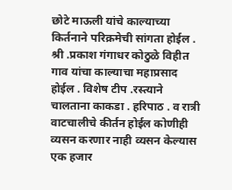छोटे माऊली यांचे काल्याच्या किर्तनाने परिक्रमेची सांगता होईल . श्री .प्रकाश गंगाधर कोठुळे विहीत गाव यांचा काल्याचा महाप्रसाद होईल . विशेष टीप .रस्त्याने चालताना काकडा . हरिपाठ . व रात्री वाटचालीचे कीर्तन होईल कोणीही व्यसन करणार नाही व्यसन केल्यास एक हजार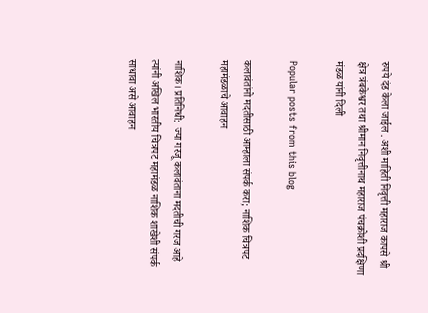रुपये दंड केला जाईल . अशी माहिती निवृत्ती महाराज कापसे श्री क्षेत्र त्रंबकेश्वर तथा श्रीमान निवृत्तीनाथ महाराज पंचक्रोशी प्रदक्षिणा मंडळ यांनी दिली

Popular posts from this blog

कलावंतांनो मदतीसाठी आम्हाला संपर्क करा; नाशिक चित्रपट महामंडळाचे आवाहन

नाशिक। प्रतिनिधी:  ज्या गरजू कलावंताना मदतीची गरज आहे त्यांनी अखिल भारतीय चित्रपट महामंडळ नाशिक शाखेशी संपर्क साधावा असे आवाहन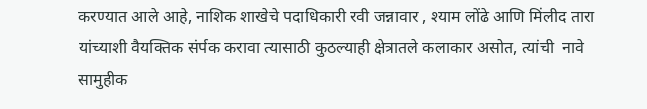करण्यात आले आहे, नाशिक शाखेचे पदाधिकारी रवी जन्नावार , श्याम लोंढे आणि मिंलीद तारा यांच्याशी वैयक्तिक संर्पक करावा त्यासाठी कुठल्याही क्षेत्रातले कलाकार असोत, त्यांची  नावे  सामुहीक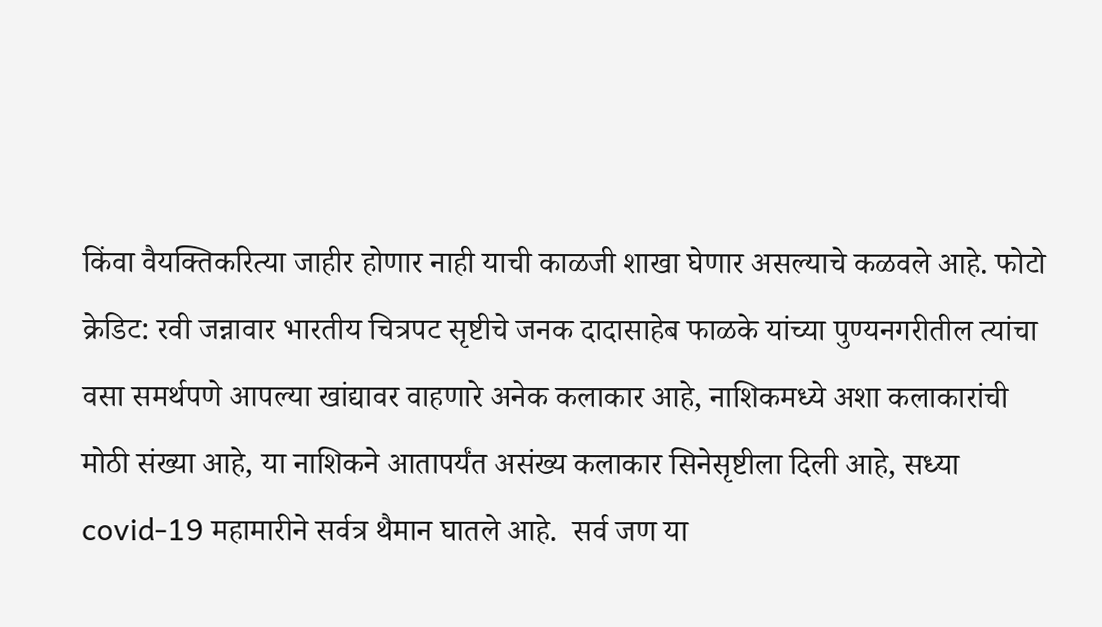किंवा वैयक्तिकरित्या जाहीर होणार नाही याची काळजी शाखा घेणार असल्याचे कळवले आहे. फोटो क्रेडिट: रवी जन्नावार भारतीय चित्रपट सृष्टीचे जनक दादासाहेब फाळके यांच्या पुण्यनगरीतील त्यांचा वसा समर्थपणे आपल्या खांद्यावर वाहणारे अनेक कलाकार आहे, नाशिकमध्ये अशा कलाकारांची मोठी संख्या आहे, या नाशिकने आतापर्यंत असंख्य कलाकार सिनेसृष्टीला दिली आहे, सध्या covid-19 महामारीने सर्वत्र थैमान घातले आहे.  सर्व जण या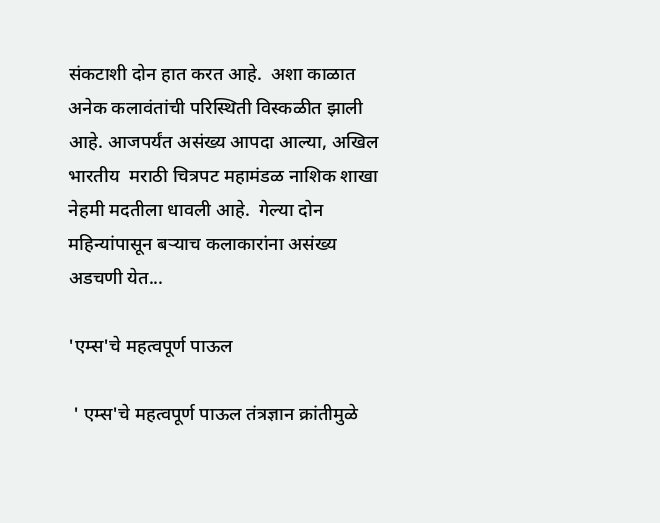संकटाशी दोन हात करत आहे.  अशा काळात अनेक कलावंतांची परिस्थिती विस्कळीत झाली आहे. आजपर्यंत असंख्य आपदा आल्या, अखिल भारतीय  मराठी चित्रपट महामंडळ नाशिक शाखा नेहमी मदतीला धावली आहे.  गेल्या दोन महिन्यांपासून बऱ्याच कलाकारांना असंख्य अडचणी येत...

'एम्स'चे महत्वपूर्ण पाऊल

 ' एम्स'चे महत्वपूर्ण पाऊल तंत्रज्ञान क्रांतीमुळे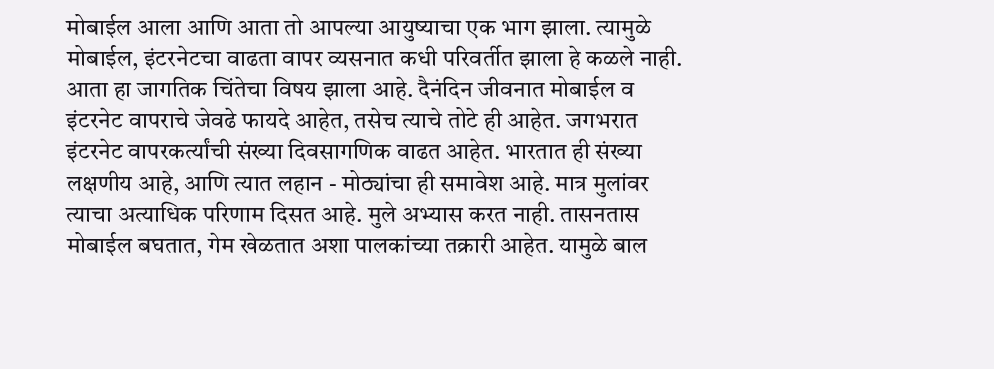मोबाईल आला आणि आता तो आपल्या आयुष्याचा एक भाग झाला. त्यामुळे मोबाईल, इंटरनेटचा वाढता वापर व्यसनात कधी परिवर्तीत झाला हे कळले नाही. आता हा जागतिक चिंतेचा विषय झाला आहे. दैनंदिन जीवनात मोबाईल व इंटरनेट वापराचे जेवढे फायदे आहेत, तसेच त्याचे तोटे ही आहेत. जगभरात इंटरनेट वापरकर्त्यांची संख्या दिवसागणिक वाढत आहेत. भारतात ही संख्या लक्षणीय आहे, आणि त्यात लहान - मोठ्यांचा ही समावेश आहे. मात्र मुलांवर त्याचा अत्याधिक परिणाम दिसत आहे. मुले अभ्यास करत नाही. तासनतास मोबाईल बघतात, गेम खेळतात अशा पालकांच्या तक्रारी आहेत. यामुळे बाल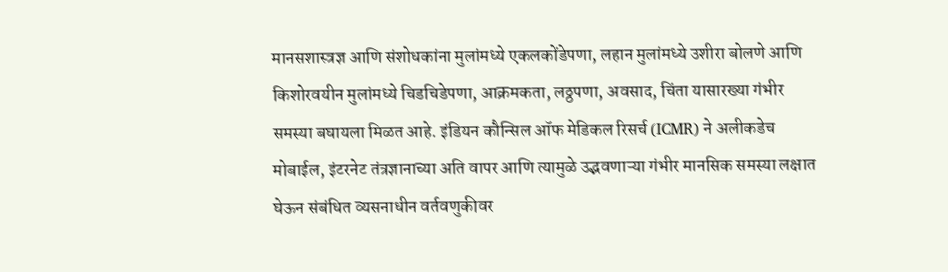मानसशास्त्रज्ञ आणि संशोधकांना मुलांमध्ये एकलकोंडेपणा, लहान मुलांमध्ये उशीरा बोलणे आणि किशोरवयीन मुलांमध्ये चिडचिडेपणा, आक्रमकता, लठ्ठपणा, अवसाद, चिंता यासारख्या गंभीर समस्या बघायला मिळत आहे. इंडियन कौन्सिल ऑफ मेडिकल रिसर्च (ICMR) ने अलीकडेच मोबाईल, इंटरनेट तंत्रज्ञानाच्या अति वापर आणि त्यामुळे उद्भवणाऱ्या गंभीर मानसिक समस्या लक्षात घेऊन संबंधित व्यसनाधीन वर्तवणुकीवर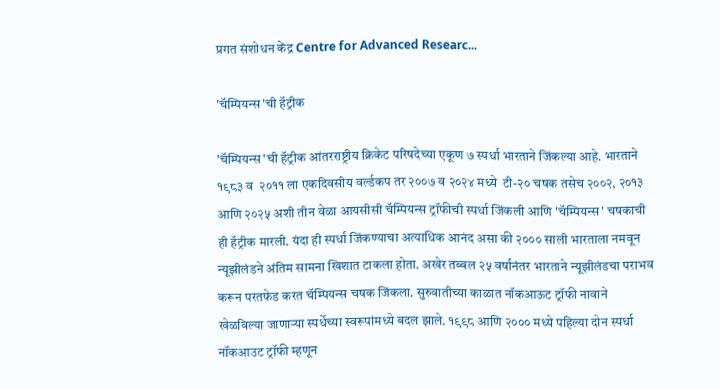प्रगत संशोधन केंद्र Centre for Advanced Researc...

'चॅम्पियन्स'ची हॅट्रीक

'चॅम्पियन्स'ची हॅट्रीक आंतरराष्ट्रीय क्रिकेट परिषदेच्या एकूण ७ स्पर्धा भारताने जिंकल्या आहे. भारताने १९८३ व  २०११ ला एकदिवसीय वर्ल्डकप तर २००७ व २०२४ मध्ये  टी-२० चषक तसेच २००२, २०१३ आणि २०२५ अशी तीन वेळा आयसीसी चॅम्पियन्स ट्रॉफीची स्पर्धा जिंकली आणि 'चॅम्पियन्स' चषकाची ही हॅट्रीक मारली. यंदा ही स्पर्धा जिंकण्याचा अत्याधिक आनंद असा की २००० साली भारताला नमवून न्यूझीलंडने अंतिम सामना खिशात टाकला होता. अखेर तब्बल २५ वर्षानंतर भारताने न्यूझीलंडचा पराभव करून परतफेड करत चॅम्पियन्स चषक जिंकला. सुरुवातीच्या काळात नॉकआऊट ट्रॉफी नावाने खेळविल्या जाणाऱ्या स्पर्धेच्या स्वरूपांमध्ये बदल झाले. १९९८ आणि २००० मध्ये पहिल्या दोन स्पर्धा नॉकआउट ट्रॉफी म्हणून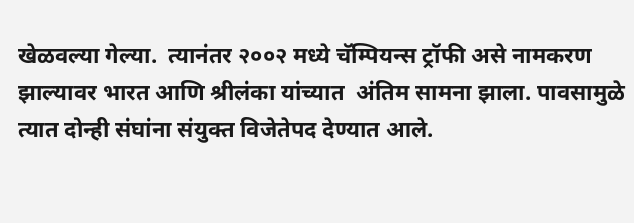खेळवल्या गेल्या.  त्यानंतर २००२ मध्ये चॅम्पियन्स ट्रॉफी असे नामकरण झाल्यावर भारत आणि श्रीलंका यांच्यात  अंतिम सामना झाला. पावसामुळे त्यात दोन्ही संघांना संयुक्त विजेतेपद देण्यात आले.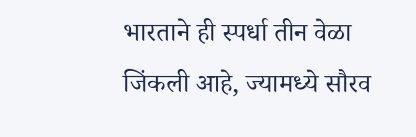भारताने ही स्पर्धा तीन वेळा जिंकली आहे, ज्यामध्ये सौरव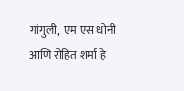गांगुली,  एम एस धोनी आणि रोहित शर्मा हे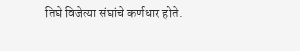तिघे विजेत्या संघांचे कर्णधार होते.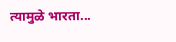त्यामुळे भारता...